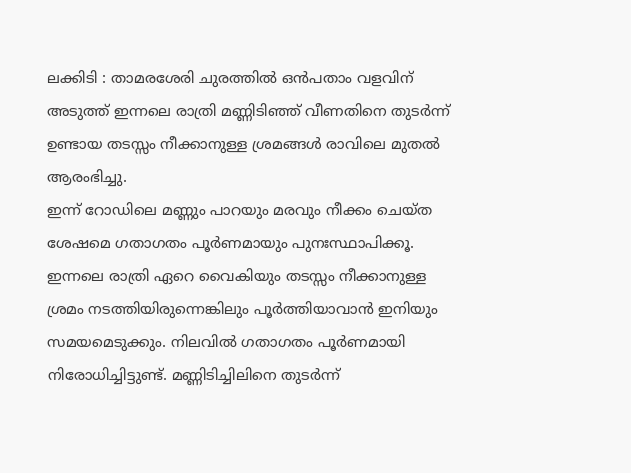ലക്കിടി : താമരശേരി ചുരത്തിൽ ഒൻപതാം വളവിന് അടുത്ത് ഇന്നലെ രാത്രി മണ്ണിടിഞ്ഞ് വീണതിനെ തുടർന്ന് ഉണ്ടായ തടസ്സം നീക്കാനുള്ള ശ്രമങ്ങൾ രാവിലെ മുതൽ ആരംഭിച്ചു.
ഇന്ന് റോഡിലെ മണ്ണും പാറയും മരവും നീക്കം ചെയ്ത ശേഷമെ ഗതാഗതം പൂർണമായും പുനഃസ്ഥാപിക്കൂ.
ഇന്നലെ രാത്രി ഏറെ വൈകിയും തടസ്സം നീക്കാനുള്ള ശ്രമം നടത്തിയിരുന്നെങ്കിലും പൂർത്തിയാവാൻ ഇനിയും സമയമെടുക്കും. നിലവിൽ ഗതാഗതം പൂർണമായി നിരോധിച്ചിട്ടുണ്ട്. മണ്ണിടിച്ചിലിനെ തുടർന്ന്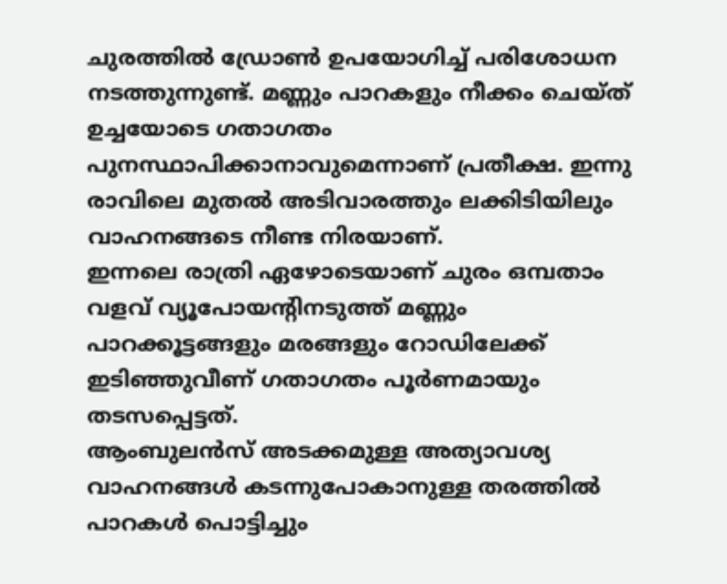ചുരത്തിൽ ഡ്രോൺ ഉപയോഗിച്ച് പരിശോധന നടത്തുന്നുണ്ട്. മണ്ണും പാറകളും നീക്കം ചെയ്ത് ഉച്ചയോടെ ഗതാഗതം പുനസ്ഥാപിക്കാനാവുമെന്നാണ് പ്രതീക്ഷ. ഇന്നു രാവിലെ മുതൽ അടിവാരത്തും ലക്കിടിയിലും വാഹനങ്ങടെ നീണ്ട നിരയാണ്.
ഇന്നലെ രാത്രി ഏഴോടെയാണ് ചുരം ഒമ്പതാം വളവ് വ്യൂപോയന്റിനടുത്ത് മണ്ണും പാറക്കൂട്ടങ്ങളും മരങ്ങളും റോഡിലേക്ക് ഇടിഞ്ഞുവീണ് ഗതാഗതം പൂർണമായും തടസപ്പെട്ടത്.
ആംബുലൻസ് അടക്കമുള്ള അത്യാവശ്യ വാഹനങ്ങൾ കടന്നുപോകാനുള്ള തരത്തിൽ പാറകൾ പൊട്ടിച്ചും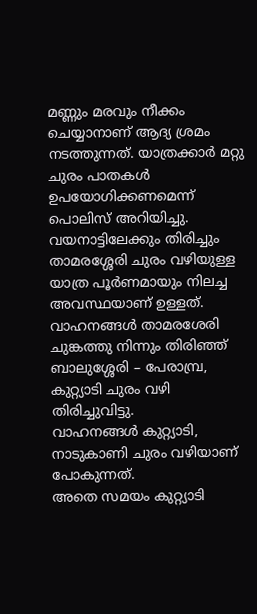മണ്ണും മരവും നീക്കം ചെയ്യാനാണ് ആദ്യ ശ്രമം നടത്തുന്നത്. യാത്രക്കാർ മറ്റു ചുരം പാതകൾ ഉപയോഗിക്കണമെന്ന് പൊലിസ് അറിയിച്ചു.
വയനാട്ടിലേക്കും തിരിച്ചും താമരശ്ശേരി ചുരം വഴിയുള്ള യാത്ര പൂർണമായും നിലച്ച അവസ്ഥയാണ് ഉള്ളത്. വാഹനങ്ങൾ താമരശേരി ചുങ്കത്തു നിന്നും തിരിഞ്ഞ് ബാലുശ്ശേരി – പേരാമ്പ്ര, കുറ്റ്യാടി ചുരം വഴി തിരിച്ചുവിട്ടു.
വാഹനങ്ങൾ കുറ്റ്യാടി, നാടുകാണി ചുരം വഴിയാണ് പോകുന്നത്.
അതെ സമയം കുറ്റ്യാടി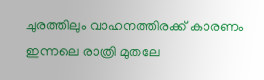ചുരത്തിലും വാഹനത്തിരക്ക് കാരണം ഇന്നലെ രാത്രി മുതലേ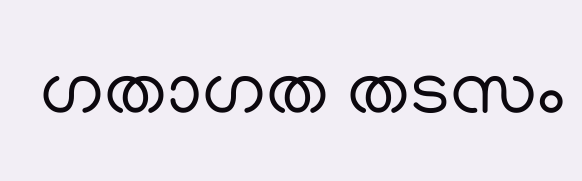ഗതാഗത തടസം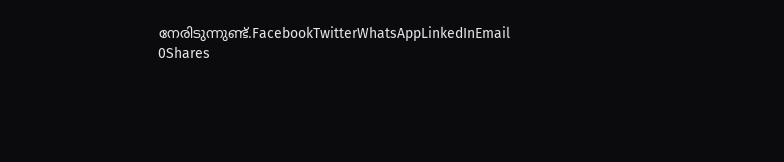നേരിടുന്നുണ്ട്.FacebookTwitterWhatsAppLinkedInEmail
0Shares